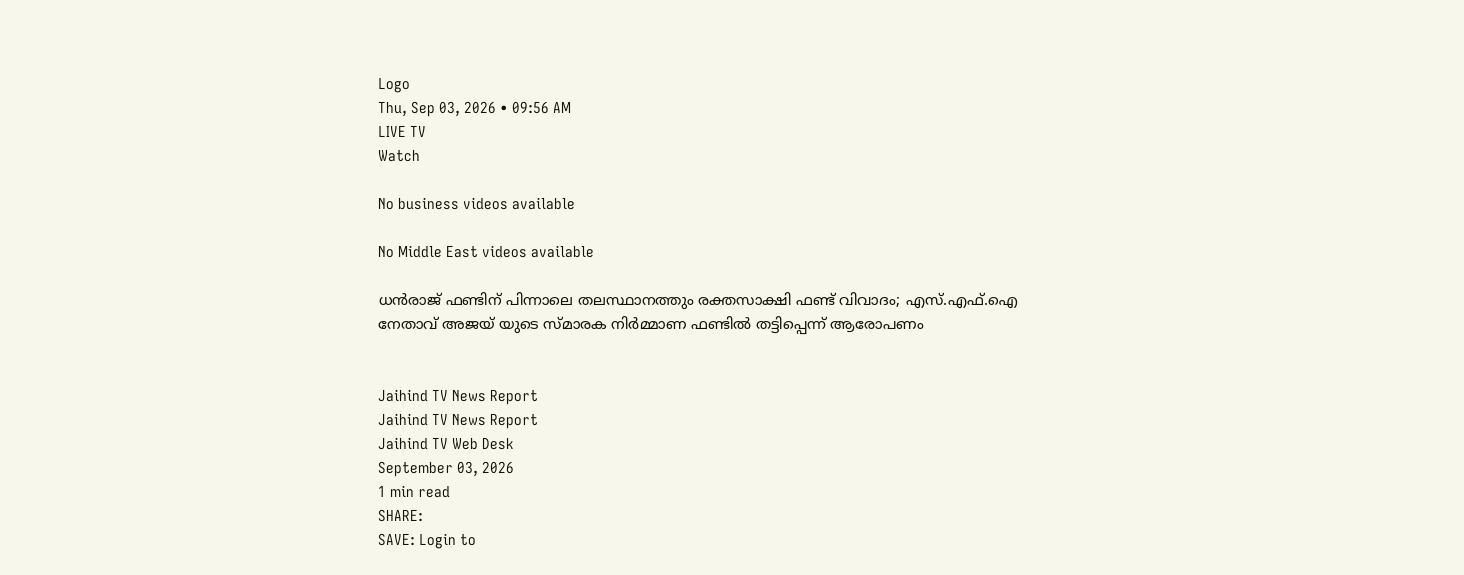Logo
Thu, Sep 03, 2026 • 09:56 AM
LIVE TV
Watch

No business videos available

No Middle East videos available

ധന്‍രാജ് ഫണ്ടിന് പിന്നാലെ തലസ്ഥാനത്തും രക്തസാക്ഷി ഫണ്ട് വിവാദം; എസ്.എഫ്.ഐ നേതാവ് അജയ് യുടെ സ്മാരക നിര്‍മ്മാണ ഫണ്ടില്‍ തട്ടിപ്പെന്ന് ആരോപണം


Jaihind TV News Report
Jaihind TV News Report
Jaihind TV Web Desk
September 03, 2026
1 min read
SHARE:
SAVE: Login to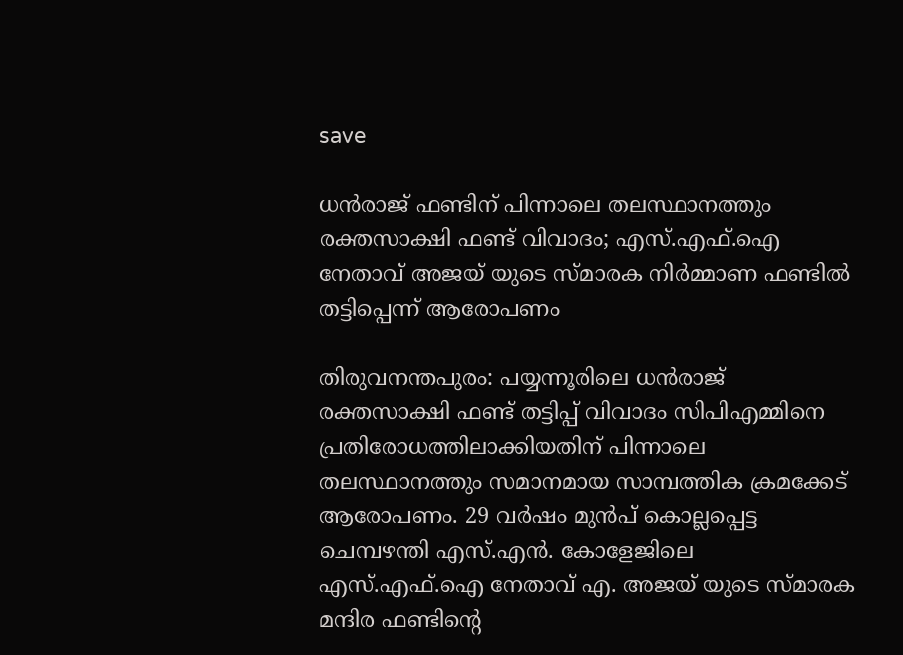save

ധന്‍രാജ് ഫണ്ടിന് പിന്നാലെ തലസ്ഥാനത്തും രക്തസാക്ഷി ഫണ്ട് വിവാദം; എസ്.എഫ്.ഐ നേതാവ് അജയ് യുടെ സ്മാരക നിര്‍മ്മാണ ഫണ്ടില്‍ തട്ടിപ്പെന്ന് ആരോപണം

തിരുവനന്തപുരം: പയ്യന്നൂരിലെ ധന്‍രാജ് രക്തസാക്ഷി ഫണ്ട് തട്ടിപ്പ് വിവാദം സിപിഎമ്മിനെ പ്രതിരോധത്തിലാക്കിയതിന് പിന്നാലെ തലസ്ഥാനത്തും സമാനമായ സാമ്പത്തിക ക്രമക്കേട് ആരോപണം. 29 വര്‍ഷം മുന്‍പ് കൊല്ലപ്പെട്ട ചെമ്പഴന്തി എസ്.എന്‍. കോളേജിലെ എസ്.എഫ്.ഐ നേതാവ് എ. അജയ് യുടെ സ്മാരക മന്ദിര ഫണ്ടിന്റെ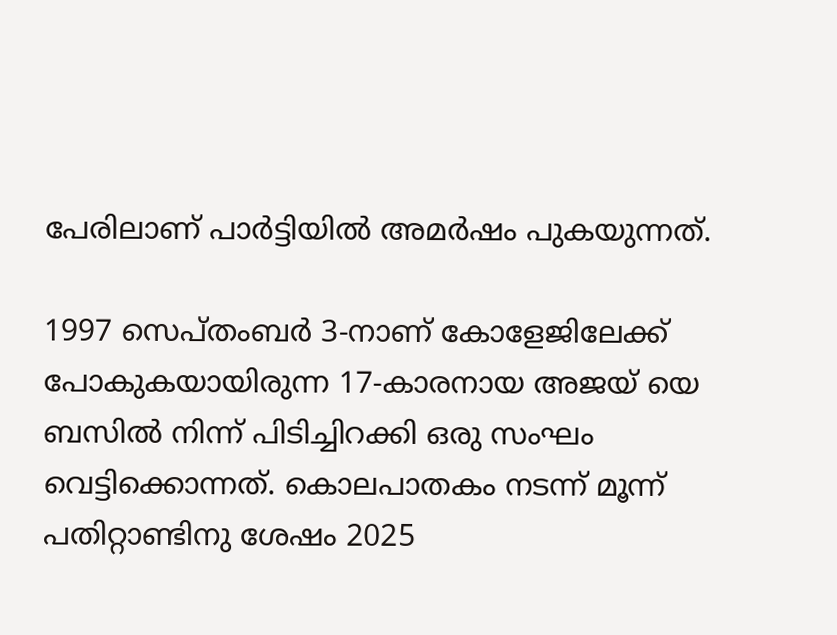പേരിലാണ് പാര്‍ട്ടിയില്‍ അമര്‍ഷം പുകയുന്നത്.

1997 സെപ്തംബര്‍ 3-നാണ് കോളേജിലേക്ക് പോകുകയായിരുന്ന 17-കാരനായ അജയ് യെ ബസില്‍ നിന്ന് പിടിച്ചിറക്കി ഒരു സംഘം വെട്ടിക്കൊന്നത്. കൊലപാതകം നടന്ന് മൂന്ന് പതിറ്റാണ്ടിനു ശേഷം 2025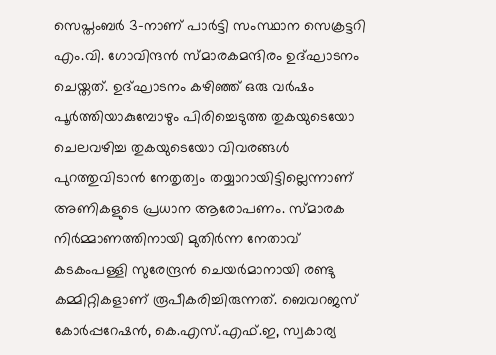സെപ്തംബര്‍ 3-നാണ് പാര്‍ട്ടി സംസ്ഥാന സെക്രട്ടറി എം.വി. ഗോവിന്ദന്‍ സ്മാരകമന്ദിരം ഉദ്ഘാടനം ചെയ്തത്. ഉദ്ഘാടനം കഴിഞ്ഞ് ഒരു വര്‍ഷം പൂര്‍ത്തിയാകുമ്പോഴും പിരിച്ചെടുത്ത തുകയുടെയോ ചെലവഴിച്ച തുകയുടെയോ വിവരങ്ങള്‍ പുറത്തുവിടാന്‍ നേതൃത്വം തയ്യാറായിട്ടില്ലെന്നാണ് അണികളുടെ പ്രധാന ആരോപണം. സ്മാരക നിര്‍മ്മാണത്തിനായി മുതിര്‍ന്ന നേതാവ് കടകംപള്ളി സുരേന്ദ്രന്‍ ചെയര്‍മാനായി രണ്ടു കമ്മിറ്റികളാണ് രൂപീകരിച്ചിരുന്നത്. ബെവറജസ് കോര്‍പ്പറേഷന്‍, കെ.എസ്.എഫ്.ഇ, സ്വകാര്യ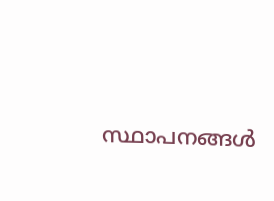സ്ഥാപനങ്ങള്‍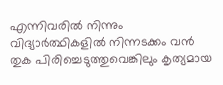എന്നിവരില്‍ നിന്നും വിദ്യാര്‍ത്ഥികളില്‍ നിന്നടക്കം വന്‍ തുക പിരിച്ചെടുത്തുവെങ്കിലും കൃത്യമായ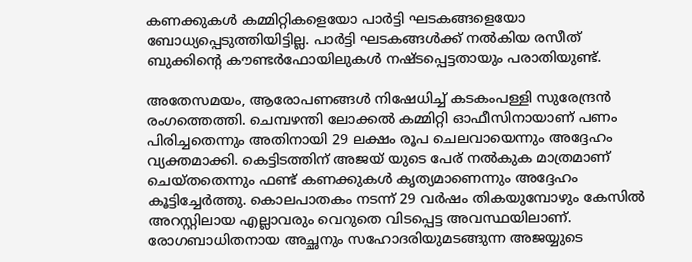കണക്കുകള്‍ കമ്മിറ്റികളെയോ പാര്‍ട്ടി ഘടകങ്ങളെയോ ബോധ്യപ്പെടുത്തിയിട്ടില്ല. പാര്‍ട്ടി ഘടകങ്ങള്‍ക്ക് നല്‍കിയ രസീത് ബുക്കിന്റെ കൗണ്ടര്‍ഫോയിലുകള്‍ നഷ്ടപ്പെട്ടതായും പരാതിയുണ്ട്.

അതേസമയം, ആരോപണങ്ങള്‍ നിഷേധിച്ച് കടകംപള്ളി സുരേന്ദ്രന്‍ രംഗത്തെത്തി. ചെമ്പഴന്തി ലോക്കല്‍ കമ്മിറ്റി ഓഫീസിനായാണ് പണം പിരിച്ചതെന്നും അതിനായി 29 ലക്ഷം രൂപ ചെലവായെന്നും അദ്ദേഹം വ്യക്തമാക്കി. കെട്ടിടത്തിന് അജയ് യുടെ പേര് നല്‍കുക മാത്രമാണ് ചെയ്തതെന്നും ഫണ്ട് കണക്കുകള്‍ കൃത്യമാണെന്നും അദ്ദേഹം കൂട്ടിച്ചേര്‍ത്തു. കൊലപാതകം നടന്ന് 29 വര്‍ഷം തികയുമ്പോഴും കേസില്‍ അറസ്റ്റിലായ എല്ലാവരും വെറുതെ വിടപ്പെട്ട അവസ്ഥയിലാണ്. രോഗബാധിതനായ അച്ഛനും സഹോദരിയുമടങ്ങുന്ന അജയ്യുടെ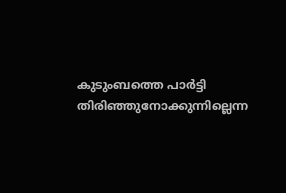കുടുംബത്തെ പാര്‍ട്ടി തിരിഞ്ഞുനോക്കുന്നില്ലെന്ന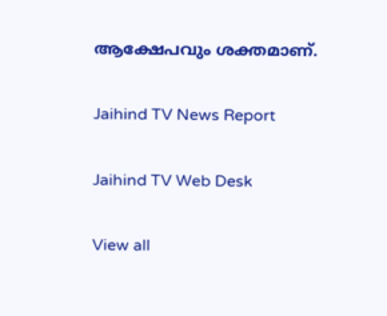ആക്ഷേപവും ശക്തമാണ്.

Jaihind TV News Report

Jaihind TV Web Desk

View all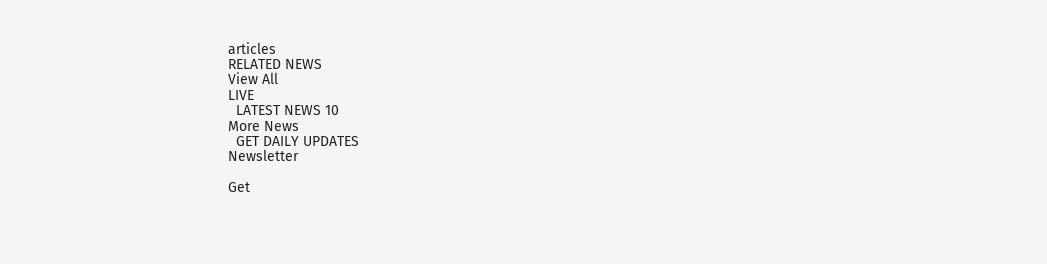articles
RELATED NEWS
View All
LIVE
  LATEST NEWS 10
More News
  GET DAILY UPDATES
Newsletter

Get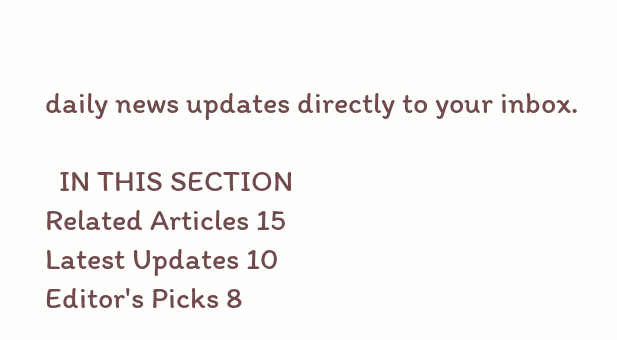daily news updates directly to your inbox.

  IN THIS SECTION
Related Articles 15
Latest Updates 10
Editor's Picks 8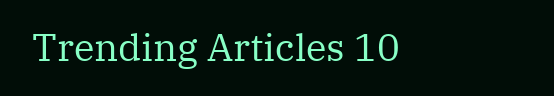Trending Articles 10